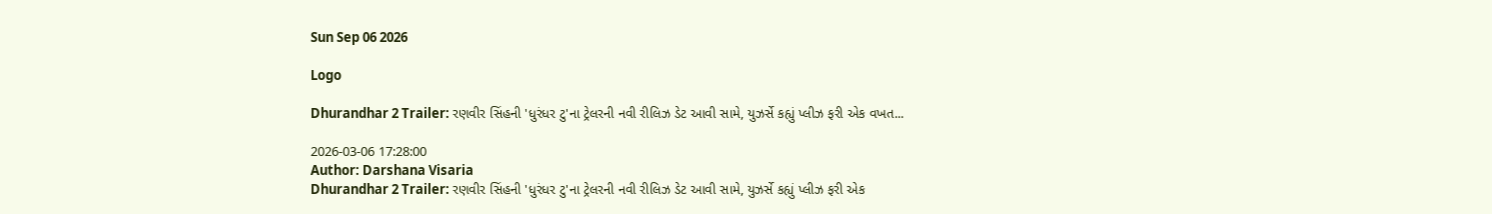Sun Sep 06 2026

Logo

Dhurandhar 2 Trailer: રણવીર સિંહની 'ધુરંધર ટુ'ના ટ્રેલરની નવી રીલિઝ ડેટ આવી સામે, યુઝર્સે કહ્યું પ્લીઝ ફરી એક વખત...

2026-03-06 17:28:00
Author: Darshana Visaria
Dhurandhar 2 Trailer: રણવીર સિંહની 'ધુરંધર ટુ'ના ટ્રેલરની નવી રીલિઝ ડેટ આવી સામે, યુઝર્સે કહ્યું પ્લીઝ ફરી એક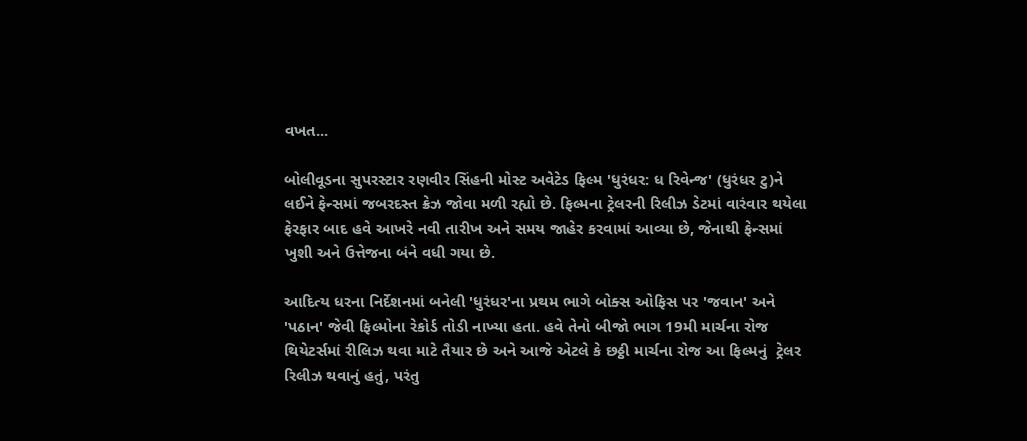વખત...

બોલીવૂડના સુપરસ્ટાર રણવીર સિંહની મોસ્ટ અવેટેડ ફિલ્મ 'ધુરંધર: ધ રિવેન્જ' (ધુરંધર ટુ)ને લઈને ફેન્સમાં જબરદસ્ત ક્રેઝ જોવા મળી રહ્યો છે. ફિલ્મના ટ્રેલરની રિલીઝ ડેટમાં વારંવાર થયેલા ફેરફાર બાદ હવે આખરે નવી તારીખ અને સમય જાહેર કરવામાં આવ્યા છે, જેનાથી ફેન્સમાં ખુશી અને ઉત્તેજના બંને વધી ગયા છે.

આદિત્ય ધરના નિર્દેશનમાં બનેલી 'ધુરંધર'ના પ્રથમ ભાગે બોક્સ ઓફિસ પર 'જવાન' અને 'પઠાન' જેવી ફિલ્મોના રેકોર્ડ તોડી નાખ્યા હતા. હવે તેનો બીજો ભાગ 19મી માર્ચના રોજ થિયેટર્સમાં રીલિઝ થવા માટે તૈયાર છે અને આજે એટલે કે છઠ્ઠી માર્ચના રોજ આ ફિલ્મનું  ટ્રેલર રિલીઝ થવાનું હતું, પરંતુ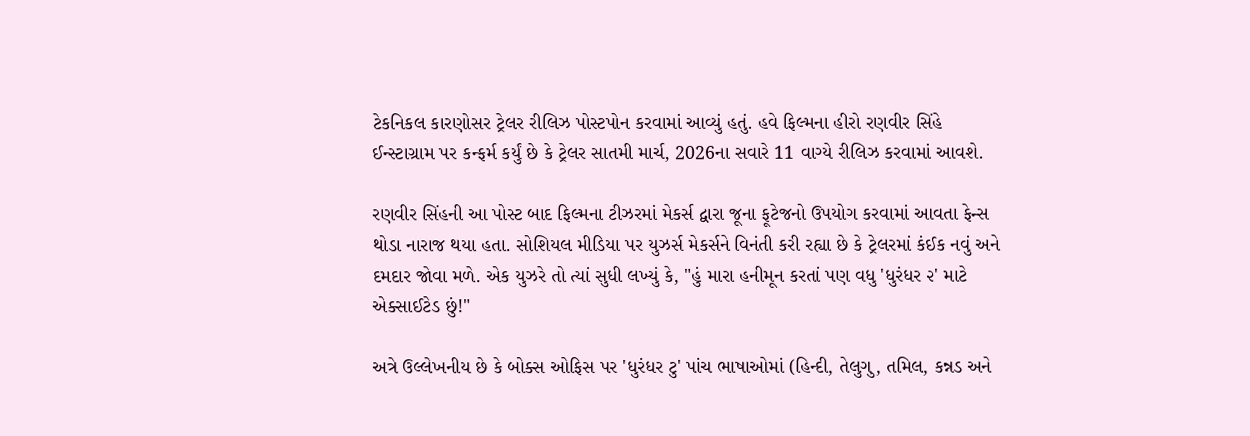ટેકનિકલ કારણોસર ટ્રેલર રીલિઝ પોસ્ટપોન કરવામાં આવ્યું હતું. હવે ફિલ્મના હીરો રણવીર સિંહે ઈન્સ્ટાગ્રામ પર કન્ફર્મ કર્યું છે કે ટ્રેલર સાતમી માર્ચ, 2026ના સવારે 11 વાગ્યે રીલિઝ કરવામાં આવશે.

રણવીર સિંહની આ પોસ્ટ બાદ ફિલ્મના ટીઝરમાં મેકર્સ દ્વારા જૂના ફૂટેજનો ઉપયોગ કરવામાં આવતા ફેન્સ થોડા નારાજ થયા હતા. સોશિયલ મીડિયા પર યુઝર્સ મેકર્સને વિનંતી કરી રહ્યા છે કે ટ્રેલરમાં કંઈક નવું અને દમદાર જોવા મળે. એક યુઝરે તો ત્યાં સુધી લખ્યું કે, "હું મારા હનીમૂન કરતાં પણ વધુ 'ધુરંધર ૨' માટે એક્સાઈટેડ છું!"

અત્રે ઉલ્લેખનીય છે કે બોક્સ ઓફિસ પર 'ધુરંધર ટુ' પાંચ ભાષાઓમાં (હિન્દી, તેલુગુ, તમિલ, કન્નડ અને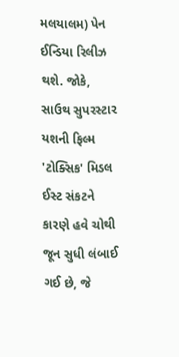મલયાલમ) પેન ઈન્ડિયા રિલીઝ થશે. જોકે, સાઉથ સુપરસ્ટાર યશની ફિલ્મ 'ટોક્સિક' મિડલ ઈસ્ટ સંકટને કારણે હવે ચોથી જૂન સુધી લંબાઈ ગઈ છે, જે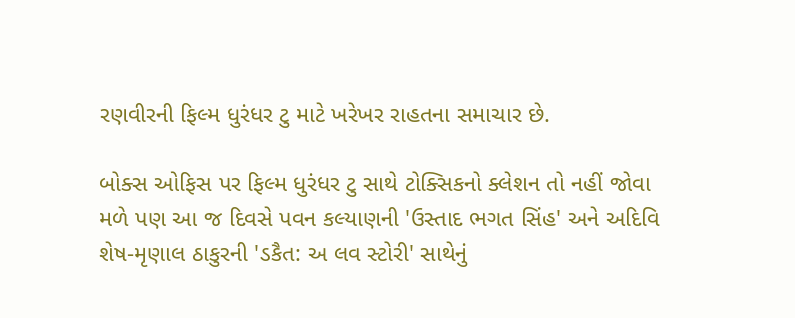રણવીરની ફિલ્મ ધુરંધર ટુ માટે ખરેખર રાહતના સમાચાર છે.

બોક્સ ઓફિસ પર ફિલ્મ ધુરંધર ટુ સાથે ટોક્સિકનો ક્લેશન તો નહીં જોવા મળે પણ આ જ દિવસે પવન કલ્યાણની 'ઉસ્તાદ ભગત સિંહ' અને અદિવિ શેષ-મૃણાલ ઠાકુરની 'ડકૈત: અ લવ સ્ટોરી' સાથેનું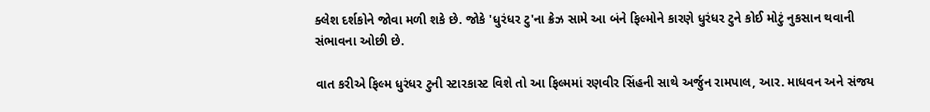ક્લેશ દર્શકોને જોવા મળી શકે છે. જોકે 'ધુરંધર ટુ'ના ક્રેઝ સામે આ બંને ફિલ્મોને કારણે ધુરંધર ટુને કોઈ મોટું નુકસાન થવાની સંભાવના ઓછી છે.

વાત કરીએ ફિલ્મ ધુરંધર ટુની સ્ટારકાસ્ટ વિશે તો આ ફિલ્મમાં રણવીર સિંહની સાથે અર્જુન રામપાલ, આર. માધવન અને સંજય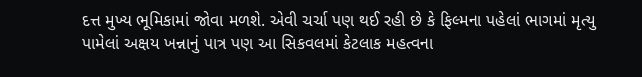દત્ત મુખ્ય ભૂમિકામાં જોવા મળશે. એવી ચર્ચા પણ થઈ રહી છે કે ફિલ્મના પહેલાં ભાગમાં મૃત્યુ પામેલાં અક્ષય ખન્નાનું પાત્ર પણ આ સિકવલમાં કેટલાક મહત્વના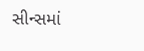સીન્સમાં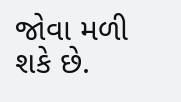જોવા મળી શકે છે.